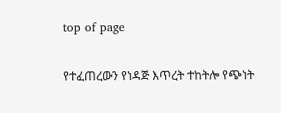top of page

የተፈጠረውን የነዳጅ እጥረት ተከትሎ የጭነት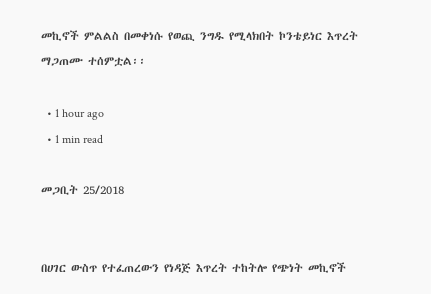መኪኖች ምልልስ በመቀነሱ የወጪ ንግዱ የሚላክበት ኮንቴይነር እጥረት ማጋጠሙ ተሰምቷል፡፡

  • 1 hour ago
  • 1 min read

መጋቢት 25/2018


በሀገር ውስጥ የተፈጠረውን የነዳጅ እጥረት ተከትሎ የጭነት መኪኖች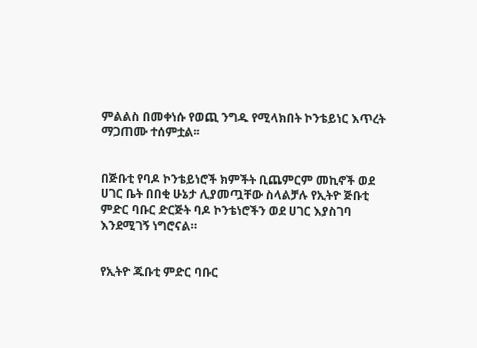ምልልስ በመቀነሱ የወጪ ንግዱ የሚላክበት ኮንቴይነር እጥረት ማጋጠሙ ተሰምቷል፡፡


በጅቡቲ የባዶ ኮንቴይነሮች ክምችት ቢጨምርም መኪኖች ወደ ሀገር ቤት በበቂ ሁኔታ ሊያመጧቸው ስላልቻሉ የኢትዮ ጅቡቲ ምድር ባቡር ድርጅት ባዶ ኮንቴነሮችን ወደ ሀገር እያስገባ እንደሚገኝ ነግሮናል።


የኢትዮ ጁቡቲ ምድር ባቡር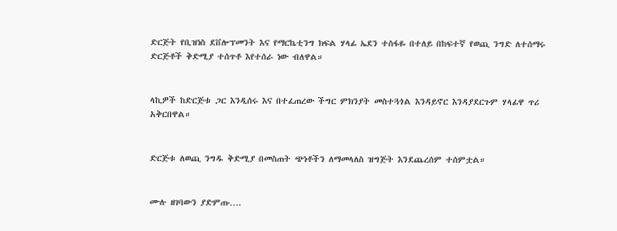ድርጅት የቢዝነስ ደቨሎፕመንት እና የማርኬቲንግ ክፍል ሃላፊ ኤደን ተስፋዬ በተለይ በከፍተኛ የወጪ ንግድ ለተሰማሩ ድርጅቶች ቅድሚያ ተሰጥቶ እየተሰራ ነው ብለዋል።


ላኪዎች ከድርጅቱ ጋር እንዲሰሩ እና በተፈጠረው ችግር ምክንያት መስተጓጎል እንዳይኖር እንዳያደርጉም ሃላፊዋ ጥሪ አቅርበዋል።


ድርጅቱ ለወጪ ንግዱ ቅድሚያ በመስጠት ጭነቶችን ለማመላለስ ዝግጅት እንደጨረሰም ተሰምቷል።


ሙሉ ዘገባውን ያድምጡ….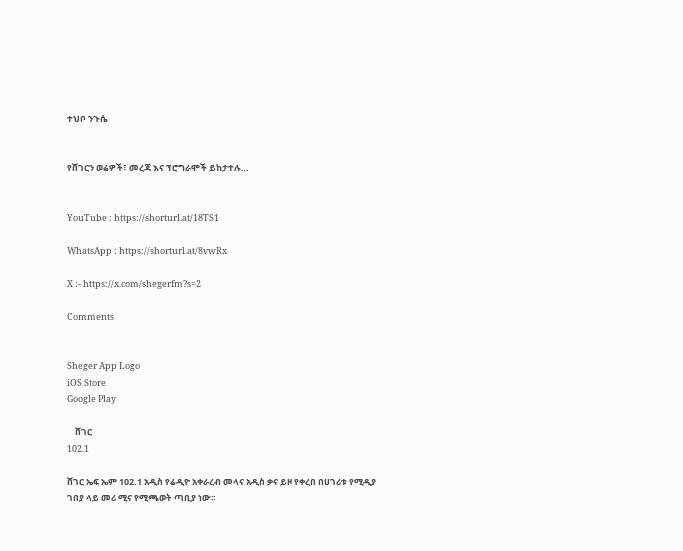ተህቦ ንጉሴ


የሸገርን ወሬዎች፣ መረጃ እና ፕሮግራሞች ይከታተሉ…


YouTube : https://shorturl.at/18TS1

WhatsApp : https://shorturl.at/8vwRx

X :- https://x.com/shegerfm?s=2

Comments


Sheger App Logo
iOS Store
Google Play

    ሸገር
102.1

ሸገር ኤፍ ኤም 102.1 አዲስ የሬዲዮ አቀራረብ መላና አዲስ ቃና ይዞ የቀረበ በሀገሪቱ የሚዲያ ገበያ ላይ መሪ ሚና የሚጫወት ጣቢያ ነው፡፡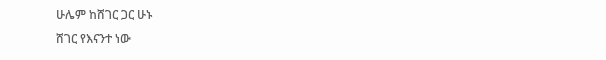ሁሌም ከሸገር ጋር ሁኑ
ሸገር የእናንተ ነው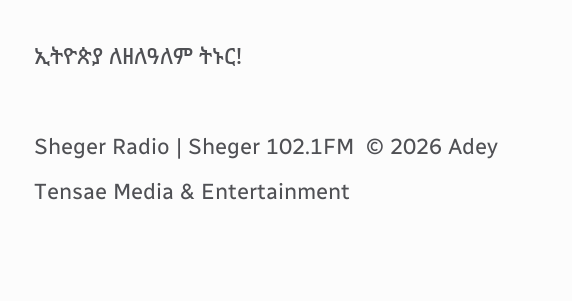ኢትዮጵያ ለዘለዓለም ትኑር!

Sheger Radio | Sheger 102.1FM  © 2026 Adey Tensae Media & Entertainment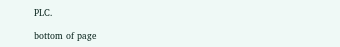PLC.

bottom of page